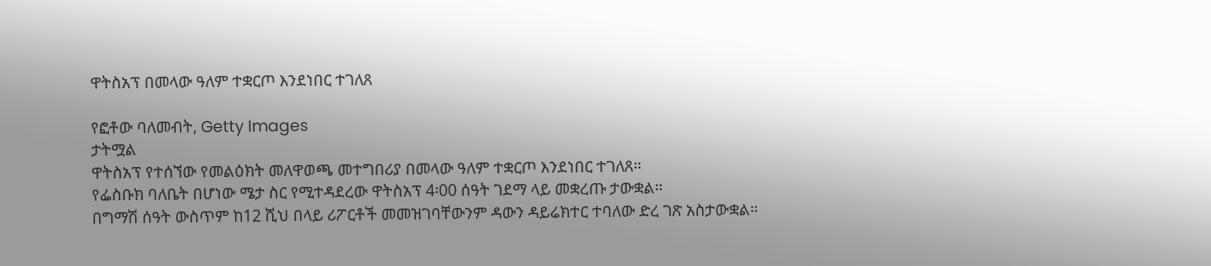ዋትስአፕ በመላው ዓለም ተቋርጦ እንደነበር ተገለጸ

የፎቶው ባለመብት, Getty Images
ታትሟል
ዋትስአፕ የተሰኘው የመልዕክት መለዋወጫ መተግበሪያ በመላው ዓለም ተቋርጦ እንደነበር ተገለጸ።
የፌስቡክ ባለቤት በሆነው ሜታ ስር የሚተዳደረው ዋትስአፕ 4፡00 ሰዓት ገደማ ላይ መቋረጡ ታውቋል።
በግማሽ ሰዓት ውስጥም ከ12 ሺህ በላይ ሪፖርቶች መመዝገባቸውንም ዳውን ዳይሬክተር ተባለው ድረ ገጽ አስታውቋል።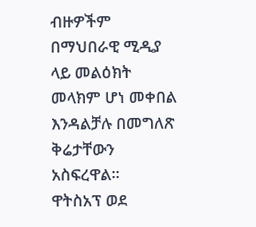ብዙዎችም በማህበራዊ ሚዲያ ላይ መልዕክት መላክም ሆነ መቀበል እንዳልቻሉ በመግለጽ ቅሬታቸውን አስፍረዋል።
ዋትስአፕ ወደ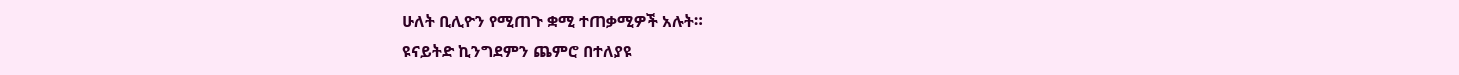ሁለት ቢሊዮን የሚጠጉ ቋሚ ተጠቃሚዎች አሉት።
ዩናይትድ ኪንግደምን ጨምሮ በተለያዩ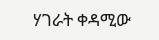ሃገራት ቀዳሚው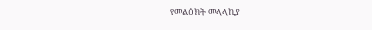የመልዕክት መላላኪያ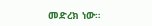መድረክ ነው።